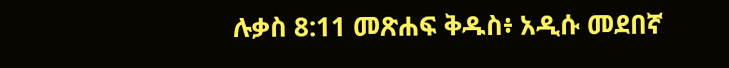ሉቃስ 8:11 መጽሐፍ ቅዱስ፥ አዲሱ መደበኛ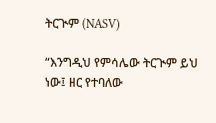ትርጒም (NASV)

“እንግዲህ የምሳሌው ትርጒም ይህ ነው፤ ዘር የተባለው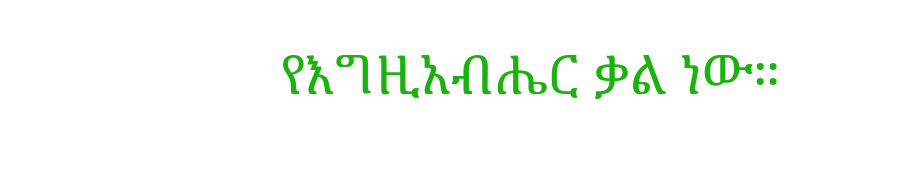የእግዚአብሔር ቃል ነው።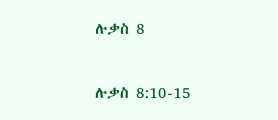ሉቃስ 8

ሉቃስ 8:10-15